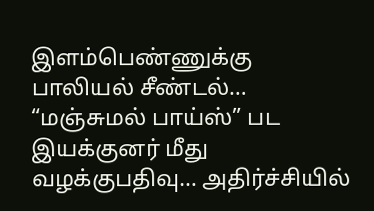இளம்பெண்ணுக்கு பாலியல் சீண்டல்… “மஞ்சுமல் பாய்ஸ்” பட இயக்குனர் மீது வழக்குபதிவு… அதிர்ச்சியில்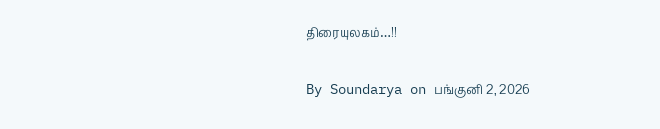திரையுலகம்…!!

By Soundarya on பங்குனி 2, 2026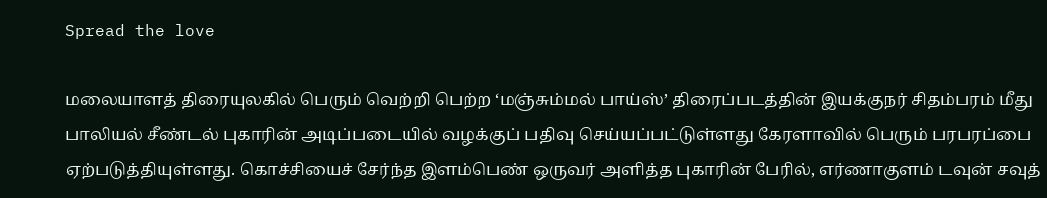Spread the love

மலையாளத் திரையுலகில் பெரும் வெற்றி பெற்ற ‘மஞ்சும்மல் பாய்ஸ்’ திரைப்படத்தின் இயக்குநர் சிதம்பரம் மீது பாலியல் சீண்டல் புகாரின் அடிப்படையில் வழக்குப் பதிவு செய்யப்பட்டுள்ளது கேரளாவில் பெரும் பரபரப்பை ஏற்படுத்தியுள்ளது. கொச்சியைச் சேர்ந்த இளம்பெண் ஒருவர் அளித்த புகாரின் பேரில், எர்ணாகுளம் டவுன் சவுத்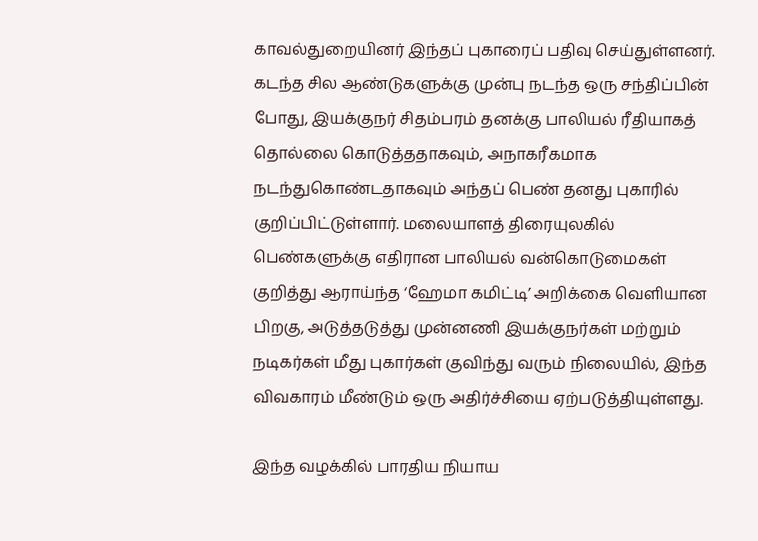காவல்துறையினர் இந்தப் புகாரைப் பதிவு செய்துள்ளனர். கடந்த சில ஆண்டுகளுக்கு முன்பு நடந்த ஒரு சந்திப்பின் போது, இயக்குநர் சிதம்பரம் தனக்கு பாலியல் ரீதியாகத் தொல்லை கொடுத்ததாகவும், அநாகரீகமாக நடந்துகொண்டதாகவும் அந்தப் பெண் தனது புகாரில் குறிப்பிட்டுள்ளார். மலையாளத் திரையுலகில் பெண்களுக்கு எதிரான பாலியல் வன்கொடுமைகள் குறித்து ஆராய்ந்த ‘ஹேமா கமிட்டி’ அறிக்கை வெளியான பிறகு, அடுத்தடுத்து முன்னணி இயக்குநர்கள் மற்றும் நடிகர்கள் மீது புகார்கள் குவிந்து வரும் நிலையில், இந்த விவகாரம் மீண்டும் ஒரு அதிர்ச்சியை ஏற்படுத்தியுள்ளது.

இந்த வழக்கில் பாரதிய நியாய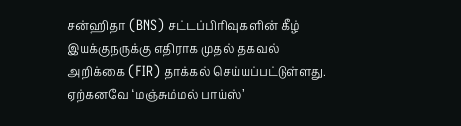சன்ஹிதா (BNS) சட்டப்பிரிவுகளின் கீழ் இயக்குநருக்கு எதிராக முதல் தகவல் அறிக்கை (FIR) தாக்கல் செய்யப்பட்டுள்ளது. ஏற்கனவே ‘மஞ்சும்மல் பாய்ஸ்’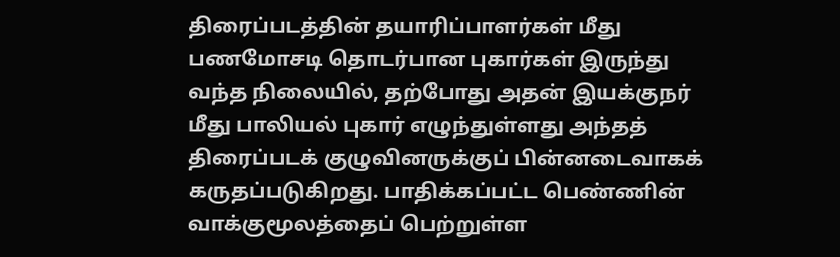திரைப்படத்தின் தயாரிப்பாளர்கள் மீது பணமோசடி தொடர்பான புகார்கள் இருந்து வந்த நிலையில், தற்போது அதன் இயக்குநர் மீது பாலியல் புகார் எழுந்துள்ளது அந்தத் திரைப்படக் குழுவினருக்குப் பின்னடைவாகக் கருதப்படுகிறது. பாதிக்கப்பட்ட பெண்ணின் வாக்குமூலத்தைப் பெற்றுள்ள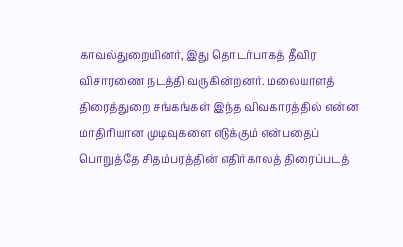காவல்துறையினர், இது தொடர்பாகத் தீவிர விசாரணை நடத்தி வருகின்றனர். மலையாளத் திரைத்துறை சங்கங்கள் இந்த விவகாரத்தில் என்ன மாதிரியான முடிவுகளை எடுக்கும் என்பதைப் பொறுத்தே சிதம்பரத்தின் எதிர்காலத் திரைப்படத்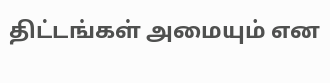திட்டங்கள் அமையும் என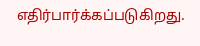எதிர்பார்க்கப்படுகிறது.